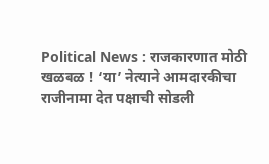Political News : राजकारणात मोठी खळबळ ! ‘या’ नेत्याने आमदारकीचा राजीनामा देत पक्षाची सोडली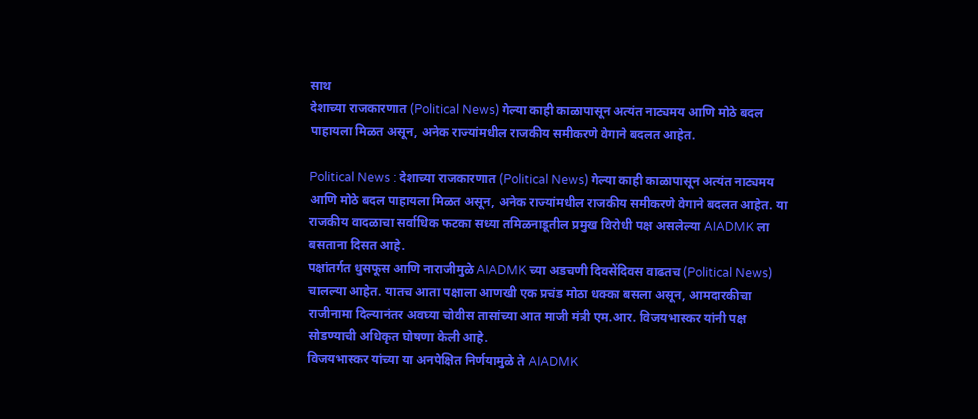साथ
देशाच्या राजकारणात (Political News) गेल्या काही काळापासून अत्यंत नाट्यमय आणि मोठे बदल पाहायला मिळत असून, अनेक राज्यांमधील राजकीय समीकरणे वेगाने बदलत आहेत.

Political News : देशाच्या राजकारणात (Political News) गेल्या काही काळापासून अत्यंत नाट्यमय आणि मोठे बदल पाहायला मिळत असून, अनेक राज्यांमधील राजकीय समीकरणे वेगाने बदलत आहेत. या राजकीय वादळाचा सर्वाधिक फटका सध्या तमिळनाडूतील प्रमुख विरोधी पक्ष असलेल्या AIADMK ला बसताना दिसत आहे.
पक्षांतर्गत धुसफूस आणि नाराजीमुळे AIADMK च्या अडचणी दिवसेंदिवस वाढतच (Political News) चालल्या आहेत. यातच आता पक्षाला आणखी एक प्रचंड मोठा धक्का बसला असून, आमदारकीचा राजीनामा दिल्यानंतर अवघ्या चोवीस तासांच्या आत माजी मंत्री एम.आर. विजयभास्कर यांनी पक्ष सोडण्याची अधिकृत घोषणा केली आहे.
विजयभास्कर यांच्या या अनपेक्षित निर्णयामुळे ते AIADMK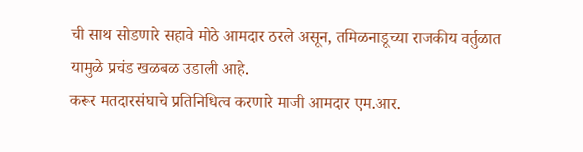ची साथ सोडणारे सहावे मोठे आमदार ठरले असून, तमिळनाडूच्या राजकीय वर्तुळात यामुळे प्रचंड खळबळ उडाली आहे.
करूर मतदारसंघाचे प्रतिनिधित्व करणारे माजी आमदार एम.आर.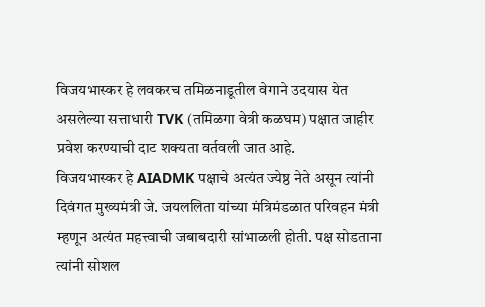विजयभास्कर हे लवकरच तमिळनाडूतील वेगाने उदयास येत असलेल्या सत्ताधारी TVK (तमिळगा वेत्री कळघम) पक्षात जाहीर प्रवेश करण्याची दाट शक्यता वर्तवली जात आहे.
विजयभास्कर हे AIADMK पक्षाचे अत्यंत ज्येष्ठ नेते असून त्यांनी दिवंगत मुख्यमंत्री जे. जयललिता यांच्या मंत्रिमंडळात परिवहन मंत्री म्हणून अत्यंत महत्त्वाची जबाबदारी सांभाळली होती. पक्ष सोडताना त्यांनी सोशल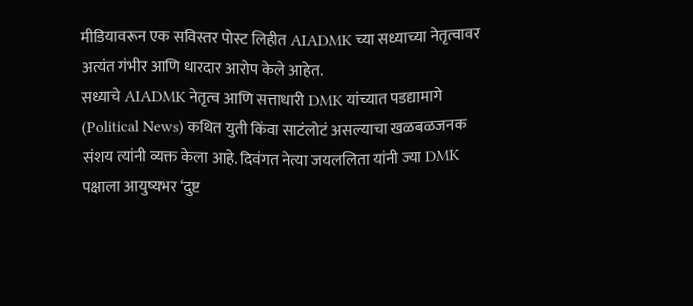मीडियावरून एक सविस्तर पोस्ट लिहीत AIADMK च्या सध्याच्या नेतृत्वावर अत्यंत गंभीर आणि धारदार आरोप केले आहेत.
सध्याचे AIADMK नेतृत्व आणि सत्ताधारी DMK यांच्यात पडद्यामागे (Political News) कथित युती किंवा साटंलोटं असल्याचा खळबळजनक संशय त्यांनी व्यक्त केला आहे. दिवंगत नेत्या जयललिता यांनी ज्या DMK पक्षाला आयुष्यभर ‘दुष्ट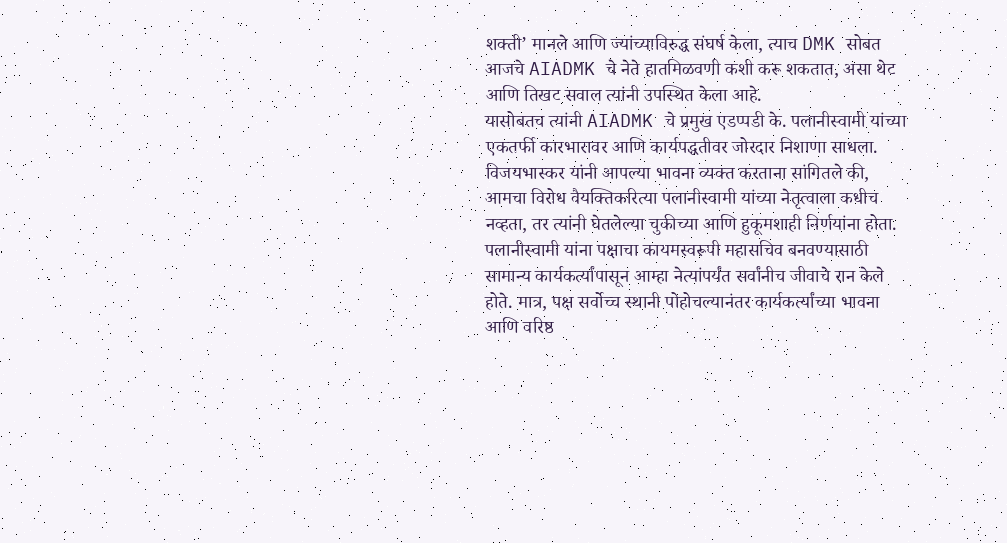शक्ती’ मानले आणि ज्यांच्याविरुद्ध संघर्ष केला, त्याच DMK सोबत आजचे AIADMK चे नेते हातमिळवणी कशी करू शकतात, असा थेट आणि तिखट सवाल त्यांनी उपस्थित केला आहे.
यासोबतच त्यांनी AIADMK चे प्रमुख एडप्पडी के. पलानीस्वामी यांच्या एकतर्फी कारभारावर आणि कार्यपद्धतीवर जोरदार निशाणा साधला. विजयभास्कर यांनी आपल्या भावना व्यक्त करताना सांगितले की, आमचा विरोध वैयक्तिकरित्या पलानीस्वामी यांच्या नेतृत्वाला कधीच नव्हता, तर त्यांनी घेतलेल्या चुकीच्या आणि हुकूमशाही निर्णयांना होता.
पलानीस्वामी यांना पक्षाचा कायमस्वरूपी महासचिव बनवण्यासाठी सामान्य कार्यकर्त्यांपासून आम्हा नेत्यांपर्यंत सर्वांनीच जीवाचे रान केले होते. मात्र, पक्ष सर्वोच्च स्थानी पोहोचल्यानंतर कार्यकर्त्यांच्या भावना आणि वरिष्ठ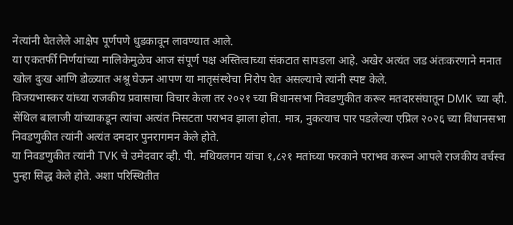नेत्यांनी घेतलेले आक्षेप पूर्णपणे धुडकावून लावण्यात आले.
या एकतर्फी निर्णयांच्या मालिकेमुळेच आज संपूर्ण पक्ष अस्तित्वाच्या संकटात सापडला आहे. अखेर अत्यंत जड अंतःकरणाने मनात खोल दुःख आणि डोळ्यात अश्रू घेऊन आपण या मातृसंस्थेचा निरोप घेत असल्याचे त्यांनी स्पष्ट केले.
विजयभास्कर यांच्या राजकीय प्रवासाचा विचार केला तर २०२१ च्या विधानसभा निवडणुकीत करूर मतदारसंघातून DMK च्या व्ही. सेंथिल बालाजी यांच्याकडून त्यांचा अत्यंत निसटता पराभव झाला होता. मात्र, नुकत्याच पार पडलेल्या एप्रिल २०२६ च्या विधानसभा निवडणुकीत त्यांनी अत्यंत दमदार पुनरागमन केले होते.
या निवडणुकीत त्यांनी TVK चे उमेदवार व्ही. पी. मथियलगन यांचा १,८२१ मतांच्या फरकाने पराभव करून आपले राजकीय वर्चस्व पुन्हा सिद्ध केले होते. अशा परिस्थितीत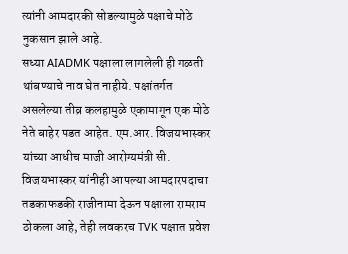त्यांनी आमदारकी सोडल्यामुळे पक्षाचे मोठे नुकसान झाले आहे.
सध्या AIADMK पक्षाला लागलेली ही गळती थांबण्याचे नाव घेत नाहीये. पक्षांतर्गत असलेल्या तीव्र कलहामुळे एकामागून एक मोठे नेते बाहेर पडत आहेत. एम.आर. विजयभास्कर यांच्या आधीच माजी आरोग्यमंत्री सी. विजयभास्कर यांनीही आपल्या आमदारपदाचा तडकाफडकी राजीनामा देऊन पक्षाला रामराम ठोकला आहे, तेही लवकरच TVK पक्षात प्रवेश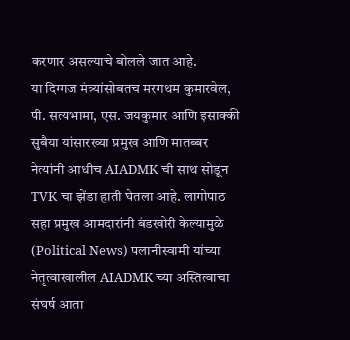करणार असल्याचे बोलले जात आहे.
या दिग्गज मंत्र्यांसोबतच मरगथम कुमारवेल, पी. सत्यभामा, एस. जयकुमार आणि इसाक्की सुबैया यांसारख्या प्रमुख आणि मातब्बर नेत्यांनी आधीच AIADMK ची साथ सोडून TVK चा झेंडा हाती घेतला आहे. लागोपाठ सहा प्रमुख आमदारांनी बंडखोरी केल्यामुळे (Political News) पलानीस्वामी यांच्या नेतृत्वाखालील AIADMK च्या अस्तित्वाचा संघर्ष आता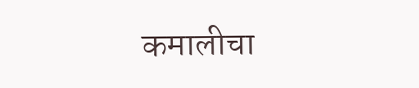कमालीचा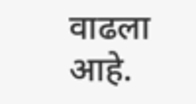वाढला आहे.